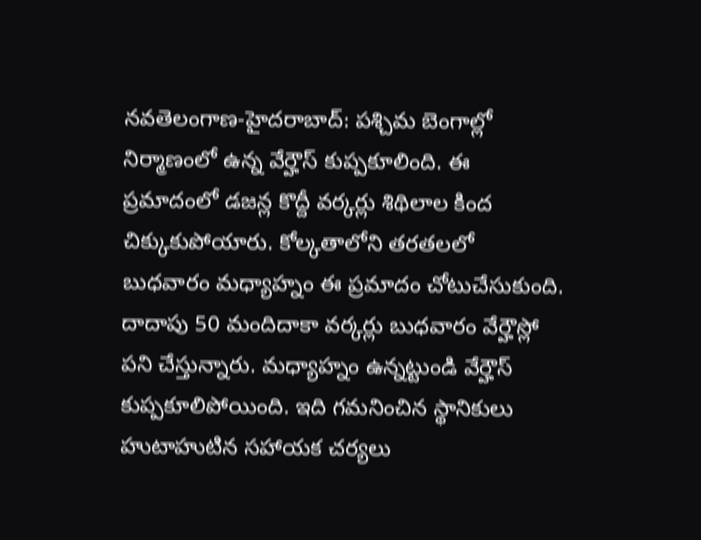నవతెలంగాణ-హైదరాబాద్: పశ్చిమ బెంగాల్లో నిర్మాణంలో ఉన్న వేర్హౌస్ కుప్పకూలింది. ఈ ప్రమాదంలో డజన్ల కొద్దీ వర్కర్లు శిథిలాల కింద చిక్కుకుపోయారు. కోల్కతాలోని తరతలలో బుధవారం మధ్యాహ్నం ఈ ప్రమాదం చోటుచేసుకుంది. దాదాపు 50 మందిదాకా వర్కర్లు బుధవారం వేర్హౌస్లో పని చేస్తున్నారు. మధ్యాహ్నం ఉన్నట్టుండి వేర్హౌస్ కుప్పకూలిపోయింది. ఇది గమనించిన స్థానికులు హుటాహుటిన సహాయక చర్యలు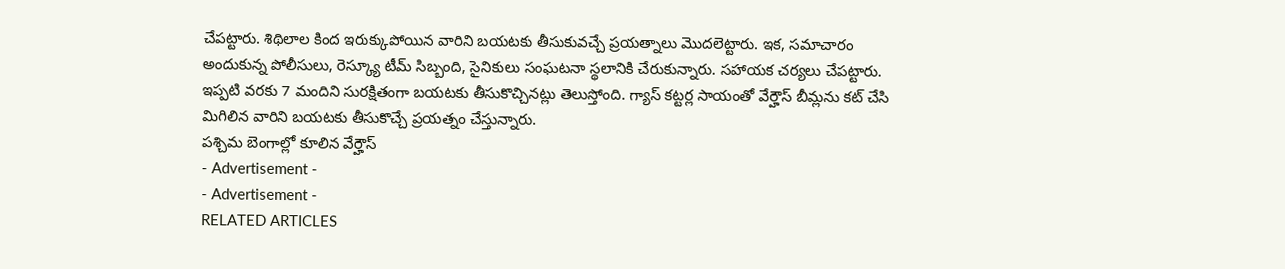చేపట్టారు. శిథిలాల కింద ఇరుక్కుపోయిన వారిని బయటకు తీసుకువచ్చే ప్రయత్నాలు మొదలెట్టారు. ఇక, సమాచారం అందుకున్న పోలీసులు, రెస్క్యూ టీమ్ సిబ్బంది, సైనికులు సంఘటనా స్థలానికి చేరుకున్నారు. సహాయక చర్యలు చేపట్టారు. ఇప్పటి వరకు 7 మందిని సురక్షితంగా బయటకు తీసుకొచ్చినట్లు తెలుస్తోంది. గ్యాస్ కట్టర్ల సాయంతో వేర్హౌస్ బీమ్లను కట్ చేసి మిగిలిన వారిని బయటకు తీసుకొచ్చే ప్రయత్నం చేస్తున్నారు.
పశ్చిమ బెంగాల్లో కూలిన వేర్హౌస్
- Advertisement -
- Advertisement -
RELATED ARTICLES